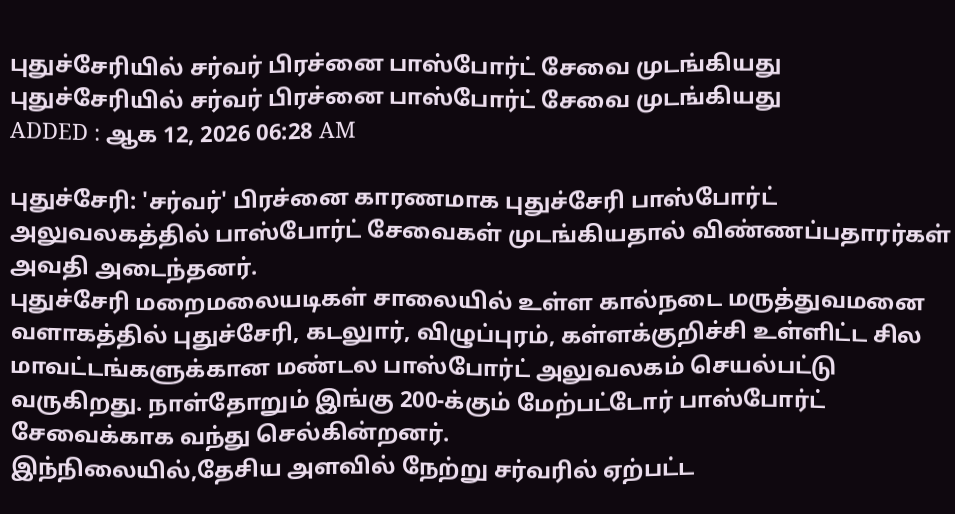புதுச்சேரியில் சர்வர் பிரச்னை பாஸ்போர்ட் சேவை முடங்கியது
புதுச்சேரியில் சர்வர் பிரச்னை பாஸ்போர்ட் சேவை முடங்கியது
ADDED : ஆக 12, 2026 06:28 AM

புதுச்சேரி: 'சர்வர்' பிரச்னை காரணமாக புதுச்சேரி பாஸ்போர்ட் அலுவலகத்தில் பாஸ்போர்ட் சேவைகள் முடங்கியதால் விண்ணப்பதாரர்கள் அவதி அடைந்தனர்.
புதுச்சேரி மறைமலையடிகள் சாலையில் உள்ள கால்நடை மருத்துவமனை வளாகத்தில் புதுச்சேரி, கடலுார், விழுப்புரம், கள்ளக்குறிச்சி உள்ளிட்ட சில மாவட்டங்களுக்கான மண்டல பாஸ்போர்ட் அலுவலகம் செயல்பட்டு வருகிறது. நாள்தோறும் இங்கு 200-க்கும் மேற்பட்டோர் பாஸ்போர்ட் சேவைக்காக வந்து செல்கின்றனர்.
இந்நிலையில்,தேசிய அளவில் நேற்று சர்வரில் ஏற்பட்ட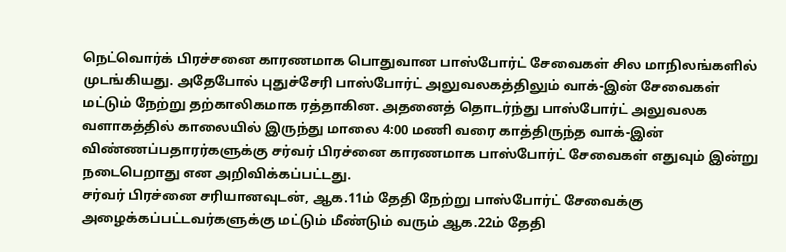நெட்வொர்க் பிரச்சனை காரணமாக பொதுவான பாஸ்போர்ட் சேவைகள் சில மாநிலங்களில் முடங்கியது. அதேபோல் புதுச்சேரி பாஸ்போர்ட் அலுவலகத்திலும் வாக்-இன் சேவைகள் மட்டும் நேற்று தற்காலிகமாக ரத்தாகின. அதனைத் தொடர்ந்து பாஸ்போர்ட் அலுவலக வளாகத்தில் காலையில் இருந்து மாலை 4:00 மணி வரை காத்திருந்த வாக்-இன் விண்ணப்பதாரர்களுக்கு சர்வர் பிரச்னை காரணமாக பாஸ்போர்ட் சேவைகள் எதுவும் இன்று நடைபெறாது என அறிவிக்கப்பட்டது.
சர்வர் பிரச்னை சரியானவுடன், ஆக.11ம் தேதி நேற்று பாஸ்போர்ட் சேவைக்கு அழைக்கப்பட்டவர்களுக்கு மட்டும் மீண்டும் வரும் ஆக.22ம் தேதி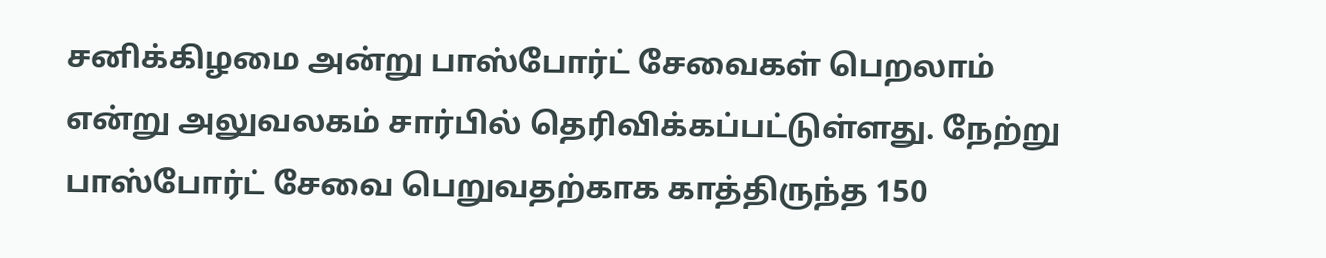சனிக்கிழமை அன்று பாஸ்போர்ட் சேவைகள் பெறலாம் என்று அலுவலகம் சார்பில் தெரிவிக்கப்பட்டுள்ளது. நேற்று பாஸ்போர்ட் சேவை பெறுவதற்காக காத்திருந்த 150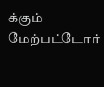க்கும் மேற்பட்டோர்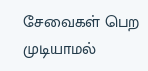சேவைகள் பெற முடியாமல்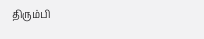திரும்பி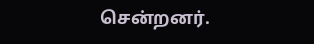சென்றனர்.